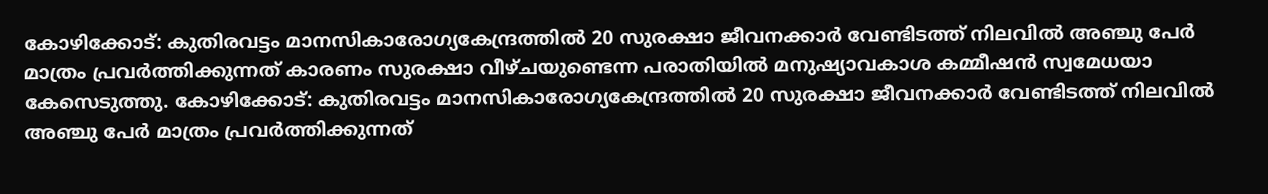കോഴിക്കോട്: കുതിരവട്ടം മാനസികാരോഗ്യകേന്ദ്രത്തിൽ 20 സുരക്ഷാ ജീവനക്കാർ വേണ്ടിടത്ത് നിലവിൽ അഞ്ചു പേർ മാത്രം പ്രവർത്തിക്കുന്നത് കാരണം സുരക്ഷാ വീഴ്ചയുണ്ടെന്ന പരാതിയിൽ മനുഷ്യാവകാശ കമ്മീഷൻ സ്വമേധയാ കേസെടുത്തു. കോഴിക്കോട്: കുതിരവട്ടം മാനസികാരോഗ്യകേന്ദ്രത്തിൽ 20 സുരക്ഷാ ജീവനക്കാർ വേണ്ടിടത്ത് നിലവിൽ അഞ്ചു പേർ മാത്രം പ്രവർത്തിക്കുന്നത്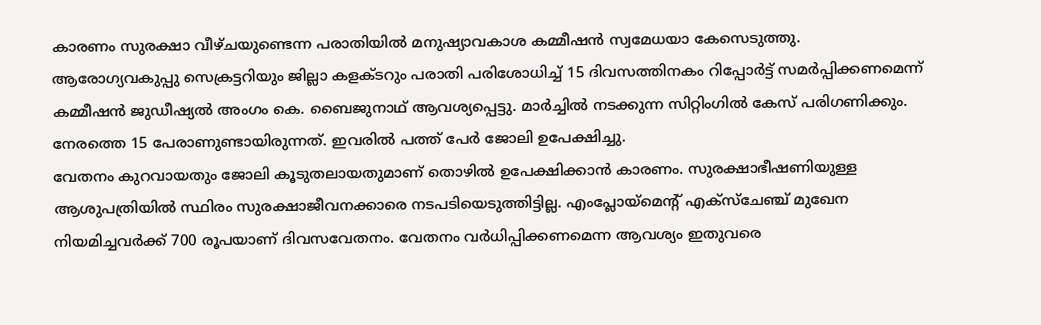കാരണം സുരക്ഷാ വീഴ്ചയുണ്ടെന്ന പരാതിയിൽ മനുഷ്യാവകാശ കമ്മീഷൻ സ്വമേധയാ കേസെടുത്തു.
ആരോഗ്യവകുപ്പു സെക്രട്ടറിയും ജില്ലാ കളക്ടറും പരാതി പരിശോധിച്ച് 15 ദിവസത്തിനകം റിപ്പോർട്ട് സമർപ്പിക്കണമെന്ന് കമ്മീഷൻ ജുഡീഷ്യൽ അംഗം കെ. ബൈജുനാഥ് ആവശ്യപ്പെട്ടു. മാർച്ചിൽ നടക്കുന്ന സിറ്റിംഗിൽ കേസ് പരിഗണിക്കും. നേരത്തെ 15 പേരാണുണ്ടായിരുന്നത്. ഇവരിൽ പത്ത് പേർ ജോലി ഉപേക്ഷിച്ചു.
വേതനം കുറവായതും ജോലി കൂടുതലായതുമാണ് തൊഴിൽ ഉപേക്ഷിക്കാൻ കാരണം. സുരക്ഷാഭീഷണിയുള്ള ആശുപത്രിയിൽ സ്ഥിരം സുരക്ഷാജീവനക്കാരെ നടപടിയെടുത്തിട്ടില്ല. എംപ്ലോയ്മെന്റ് എക്സ്ചേഞ്ച് മുഖേന നിയമിച്ചവർക്ക് 700 രൂപയാണ് ദിവസവേതനം. വേതനം വർധിപ്പിക്കണമെന്ന ആവശ്യം ഇതുവരെ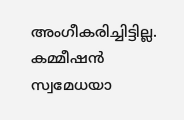അംഗീകരിച്ചിട്ടില്ല. കമ്മീഷൻ സ്വമേധയാ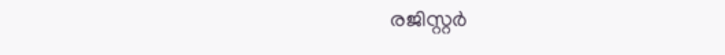രജിസ്റ്റർ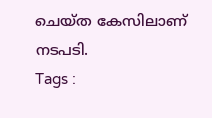ചെയ്ത കേസിലാണ് നടപടി.
Tags :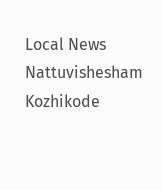Local News Nattuvishesham Kozhikode